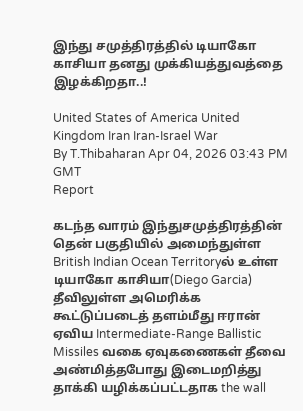இந்து சமுத்திரத்தில் டியாகோ காசியா தனது முக்கியத்துவத்தை இழக்கிறதா..!

United States of America United Kingdom Iran Iran-Israel War
By T.Thibaharan Apr 04, 2026 03:43 PM GMT
Report

கடந்த வாரம் இந்துசமுத்திரத்தின் தென் பகுதியில் அமைந்துள்ள British Indian Ocean Territoryல் உள்ள டியாகோ காசியா(Diego Garcia) தீவிலுள்ள அமெரிக்க கூட்டுப்படைத் தளம்மீது ஈரான் ஏவிய Intermediate-Range Ballistic Missiles வகை ஏவுகணைகள் தீவை அண்மித்தபோது இடைமறித்து தாக்கி யழிக்கப்பட்டதாக the wall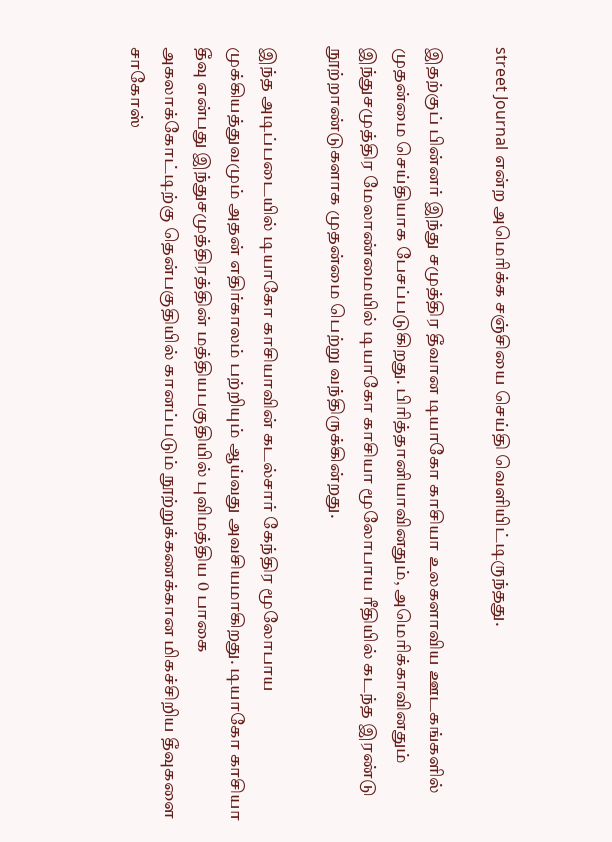street Journal என்ற அமெரிக்க சஞ்சியை செய்தி வெளியிட்டிருந்தது.

இதற்குப் பின்னர் இந்து சமுத்திர தீவான டியாகோ காசியா உலகளாவிய ஊடகங்களில் முதன்மை செய்தியாக பேசப்படுகிறது. பிரித்தானியாவினதும், அமெரிக்காவினதும் இந்துசமுத்திர மேலாண்மையில் டியாகோ காசியா மூலோபாய ரீதியில் கடந்த இரண்டு நூற்றாண்டுகளாக முதன்மை பெற்று வந்திருக்கின்றது.

இந்த அடிப்படையில் டியாகோ காசியாவின் கடல்சார் கேந்திர மூலோபாய முக்கியத்துவமும் அதன் எதிர்காலம் பற்றியும் ஆய்வது அவசியமாகிறது. டியாகோ காசியா தீவு என்பது இந்துசமுத்திரத்தின் மத்தியபகுதியில் புவிமத்திய 0 பாகை அகலாக்கோட்டிற்கு தென்பகுதியில் கானப்படும் நூற்றுக்கணக்கான மிகச்சிறிய தீவுகளை சாகோஸ்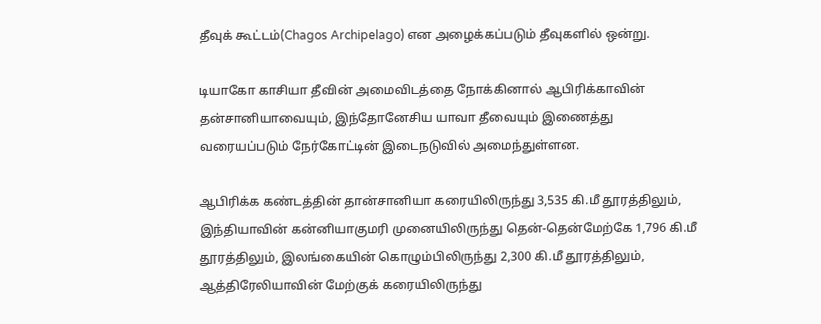தீவுக் கூட்டம்(Chagos Archipelago) என அழைக்கப்படும் தீவுகளில் ஒன்று.

டியாகோ காசியா தீவின் அமைவிடத்தை நோக்கினால் ஆபிரிக்காவின் தன்சானியாவையும், இந்தோனேசிய யாவா தீவையும் இணைத்து வரையப்படும் நேர்கோட்டின் இடைநடுவில் அமைந்துள்ளன.

ஆபிரிக்க கண்டத்தின் தான்சானியா கரையிலிருந்து 3,535 கி.மீ தூரத்திலும், இந்தியாவின் கன்னியாகுமரி முனையிலிருந்து தென்-தென்மேற்கே 1,796 கி.மீ தூரத்திலும், இலங்கையின் கொழும்பிலிருந்து 2,300 கி.மீ தூரத்திலும், ஆத்திரேலியாவின் மேற்குக் கரையிலிருந்து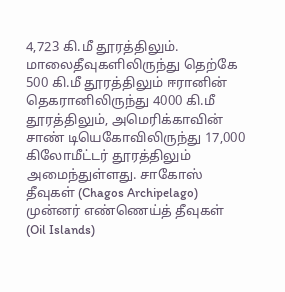4,723 கி.மீ தூரத்திலும். மாலைதீவுகளிலிருந்து தெற்கே 500 கி.மீ தூரத்திலும் ஈரானின் தெகரானிலிருந்து 4000 கி.மீ தூரத்திலும், அமெரிக்காவின் சாண் டியெகோவிலிருந்து 17,000 கிலோமீட்டர் தூரத்திலும் அமைந்துள்ளது. சாகோஸ் தீவுகள் (Chagos Archipelago) முன்னர் எண்ணெய்த் தீவுகள் (Oil Islands)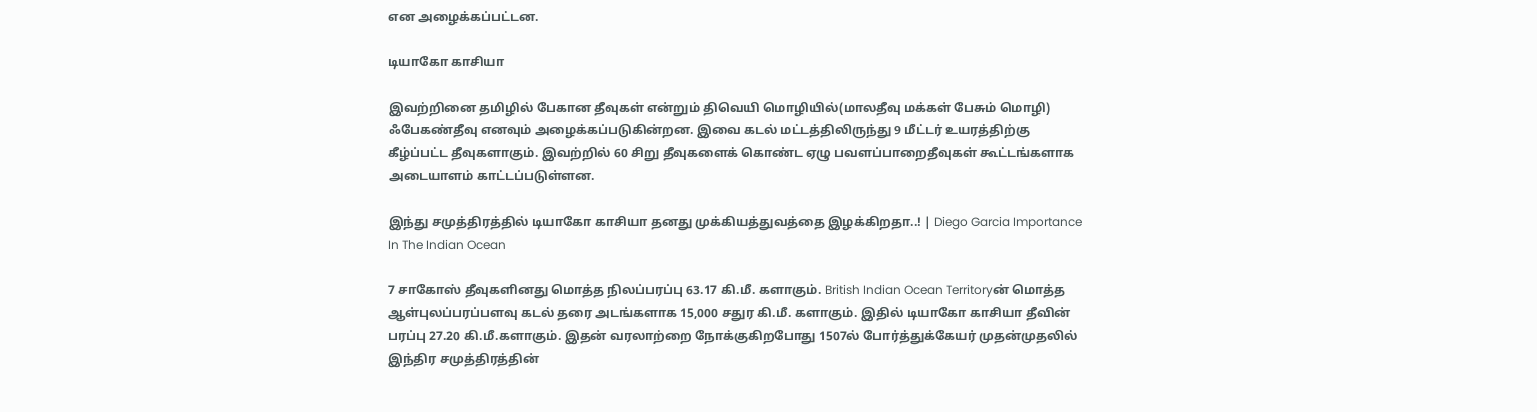என அழைக்கப்பட்டன.

டியாகோ காசியா

இவற்றினை தமிழில் பேகான தீவுகள் என்றும் திவெயி மொழியில்(மாலதீவு மக்கள் பேசும் மொழி) ஃபேகண்தீவு எனவும் அழைக்கப்படுகின்றன. இவை கடல் மட்டத்திலிருந்து 9 மீட்டர் உயரத்திற்கு கீழ்ப்பட்ட தீவுகளாகும். இவற்றில் 60 சிறு தீவுகளைக் கொண்ட ஏழு பவளப்பாறைதீவுகள் கூட்டங்களாக அடையாளம் காட்டப்படுள்ளன.

இந்து சமுத்திரத்தில் டியாகோ காசியா தனது முக்கியத்துவத்தை இழக்கிறதா..! | Diego Garcia Importance In The Indian Ocean

7 சாகோஸ் தீவுகளினது மொத்த நிலப்பரப்பு 63.17 கி.மீ. களாகும். British Indian Ocean Territoryன் மொத்த ஆள்புலப்பரப்பளவு கடல் தரை அடங்களாக 15,000 சதுர கி.மீ. களாகும். இதில் டியாகோ காசியா தீவின் பரப்பு 27.20 கி.மீ.களாகும். இதன் வரலாற்றை நோக்குகிறபோது 1507ல் போர்த்துக்கேயர் முதன்முதலில் இந்திர சமுத்திரத்தின்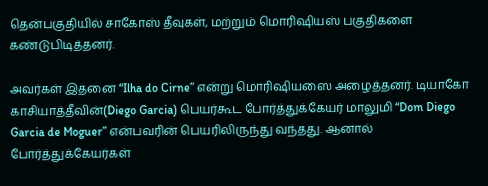தென்பகுதியில் சாகோஸ் தீவுகள், மற்றும் மொரிஷியஸ் பகுதிகளை கண்டுபிடித்தனர்.

அவர்கள் இதனை “Ilha do Cirne” என்று மொரிஷியஸை அழைத்தனர். டியாகோ காசியாத்தீவின்(Diego Garcia) பெயர்கூட போர்த்துக்கேயர் மாலுமி “Dom Diego Garcia de Moguer” என்பவரின் பெயரிலிருந்து வந்தது. ஆனால் போர்த்துக்கேயர்கள்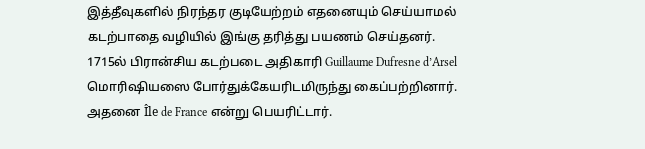இத்தீவுகளில் நிரந்தர குடியேற்றம் எதனையும் செய்யாமல் கடற்பாதை வழியில் இங்கு தரித்து பயணம் செய்தனர். 1715ல் பிரான்சிய கடற்படை அதிகாரி Guillaume Dufresne d’Arsel மொரிஷியஸை போர்துக்கேயரிடமிருந்து கைப்பற்றினார். அதனை Île de France என்று பெயரிட்டார்.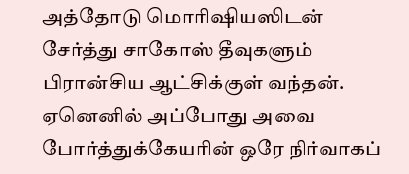அத்தோடு மொரிஷியஸிடன் சேர்த்து சாகோஸ் தீவுகளும் பிரான்சிய ஆட்சிக்குள் வந்தன். ஏனெனில் அப்போது அவை போர்த்துக்கேயரின் ஒரே நிர்வாகப்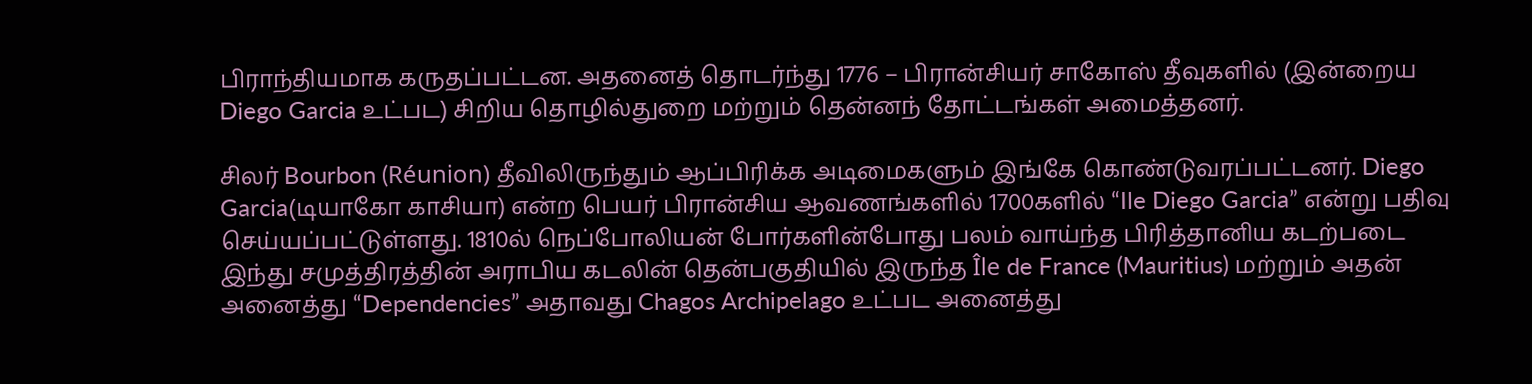பிராந்தியமாக கருதப்பட்டன. அதனைத் தொடர்ந்து 1776 – பிரான்சியர் சாகோஸ் தீவுகளில் (இன்றைய Diego Garcia உட்பட) சிறிய தொழில்துறை மற்றும் தென்னந் தோட்டங்கள் அமைத்தனர்.

சிலர் Bourbon (Réunion) தீவிலிருந்தும் ஆப்பிரிக்க அடிமைகளும் இங்கே கொண்டுவரப்பட்டனர். Diego Garcia(டியாகோ காசியா) என்ற பெயர் பிரான்சிய ஆவணங்களில் 1700களில் “Ile Diego Garcia” என்று பதிவு செய்யப்பட்டுள்ளது. 1810ல் நெப்போலியன் போர்களின்போது பலம் வாய்ந்த பிரித்தானிய கடற்படை இந்து சமுத்திரத்தின் அராபிய கடலின் தென்பகுதியில் இருந்த Île de France (Mauritius) மற்றும் அதன் அனைத்து “Dependencies” அதாவது Chagos Archipelago உட்பட அனைத்து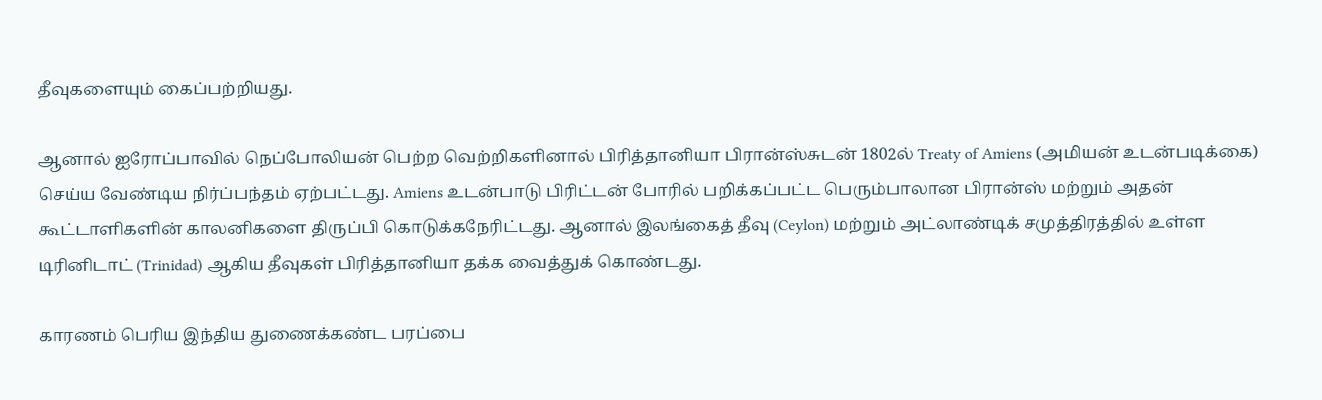தீவுகளையும் கைப்பற்றியது.

ஆனால் ஐரோப்பாவில் நெப்போலியன் பெற்ற வெற்றிகளினால் பிரித்தானியா பிரான்ஸ்சுடன் 1802ல் Treaty of Amiens (அமியன் உடன்படிக்கை) செய்ய வேண்டிய நிர்ப்பந்தம் ஏற்பட்டது. Amiens உடன்பாடு பிரிட்டன் போரில் பறிக்கப்பட்ட பெரும்பாலான பிரான்ஸ் மற்றும் அதன் கூட்டாளிகளின் காலனிகளை திருப்பி கொடுக்கநேரிட்டது. ஆனால் இலங்கைத் தீவு (Ceylon) மற்றும் அட்லாண்டிக் சமுத்திரத்தில் உள்ள டிரினிடாட் (Trinidad) ஆகிய தீவுகள் பிரித்தானியா தக்க வைத்துக் கொண்டது.

காரணம் பெரிய இந்திய துணைக்கண்ட பரப்பை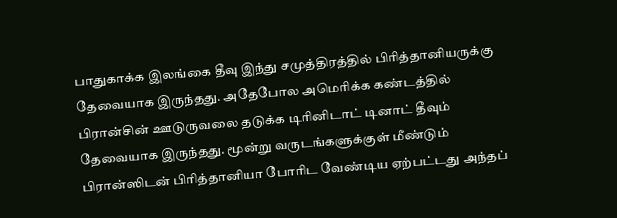பாதுகாக்க இலங்கை தீவு இந்து சமுத்திரத்தில் பிரித்தானியருக்கு தேவையாக இருந்தது. அதேபோல அமெரிக்க கண்டத்தில் பிரான்சின் ஊடுருவலை தடுக்க டிரினிடாட் டினாட் தீவும் தேவையாக இருந்தது. மூன்று வருடங்களுக்குள் மீண்டும் பிரான்ஸிடன் பிரித்தானியா போரிட வேண்டிய ஏற்பட்டது அந்தப்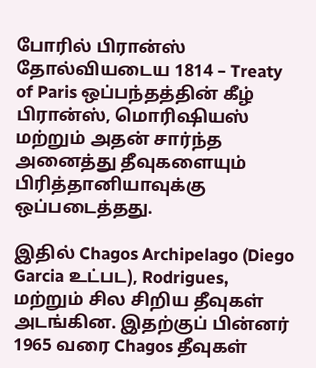போரில் பிரான்ஸ் தோல்வியடைய 1814 – Treaty of Paris ஒப்பந்தத்தின் கீழ் பிரான்ஸ், மொரிஷியஸ் மற்றும் அதன் சார்ந்த அனைத்து தீவுகளையும் பிரித்தானியாவுக்கு ஒப்படைத்தது.

இதில் Chagos Archipelago (Diego Garcia உட்பட), Rodrigues, மற்றும் சில சிறிய தீவுகள் அடங்கின. இதற்குப் பின்னர் 1965 வரை Chagos தீவுகள்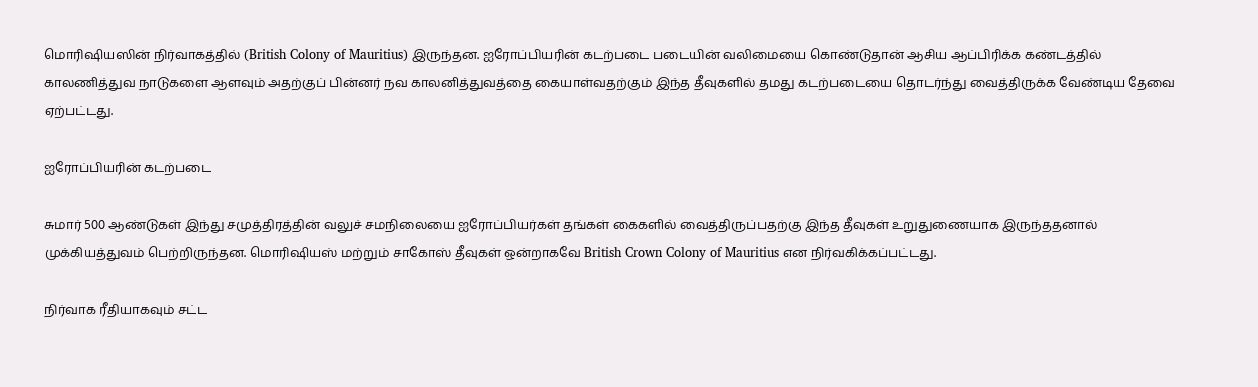மொரிஷியஸின் நிர்வாகத்தில் (British Colony of Mauritius) இருந்தன. ஐரோப்பியரின் கடற்படை படையின் வலிமையை கொண்டுதான் ஆசிய ஆப்பிரிக்க கண்டத்தில் காலணித்துவ நாடுகளை ஆளவும் அதற்குப் பின்னர் நவ காலனித்துவத்தை கையாள்வதற்கும் இந்த தீவுகளில் தமது கடற்படையை தொடர்ந்து வைத்திருக்க வேண்டிய தேவை ஏற்பட்டது.

ஐரோப்பியரின் கடற்படை

சுமார் 500 ஆண்டுகள் இந்து சமுத்திரத்தின் வலுச் சமநிலையை ஐரோப்பியர்கள் தங்கள் கைகளில் வைத்திருப்பதற்கு இந்த தீவுகள் உறுதுணையாக இருந்ததனால் முக்கியத்துவம் பெற்றிருந்தன. மொரிஷியஸ் மற்றும் சாகோஸ் தீவுகள் ஒன்றாகவே British Crown Colony of Mauritius என நிர்வகிக்கப்பட்டது.

நிர்வாக ரீதியாகவும் சட்ட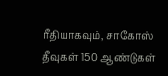ரீதியாகவும், சாகோஸ் தீவுகள் 150 ஆண்டுகள்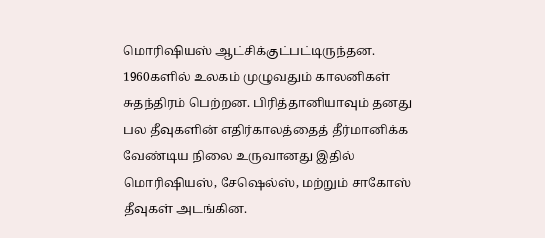மொரிஷியஸ் ஆட்சிக்குட்பட்டிருந்தன. 1960களில் உலகம் முழுவதும் காலனிகள் சுதந்திரம் பெற்றன. பிரித்தானியாவும் தனது பல தீவுகளின் எதிர்காலத்தைத் தீர்மானிக்க வேண்டிய நிலை உருவானது இதில் மொரிஷியஸ், சேஷெல்ஸ், மற்றும் சாகோஸ் தீவுகள் அடங்கின.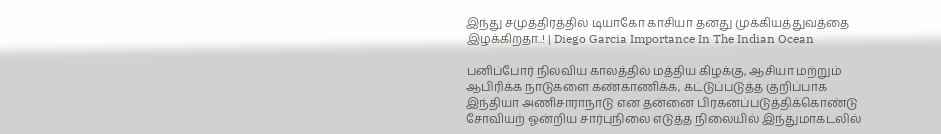இந்து சமுத்திரத்தில் டியாகோ காசியா தனது முக்கியத்துவத்தை இழக்கிறதா..! | Diego Garcia Importance In The Indian Ocean

பனிப்போர் நிலவிய காலத்தில் மத்திய கிழக்கு, ஆசியா மற்றும் ஆபிரிக்க நாடுகளை கண்காணிக்க, கட்டுப்படுத்த குறிப்பாக இந்தியா அணிசாராநாடு என தன்னை பிரகனப்படுத்திக்கொண்டு சோவியற் ஓன்றிய சார்புநிலை எடுத்த நிலையில் இந்துமாகடலில்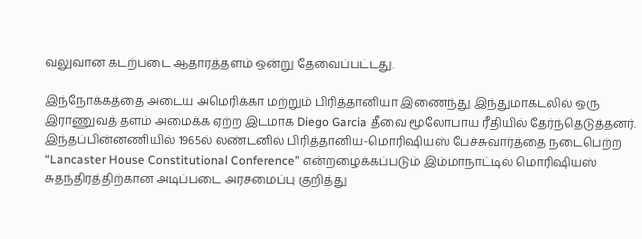வலுவான கடற்படை ஆதாரத்தளம் ஒன்று தேவைப்பட்டது.

இந்நோக்கத்தை அடைய அமெரிக்கா மற்றும் பிரித்தானியா இணைந்து இந்துமாகடலில் ஒரு இராணுவத் தளம் அமைக்க ஏற்ற இடமாக Diego Garcia தீவை மூலோபாய ரீதியில் தேர்ந்தெடுத்தனர். இந்தப்பின்னணியில் 1965ல் லண்டனில் பிரித்தானிய-மொரிஷியஸ் பேச்சுவார்த்தை நடைபெற்ற “Lancaster House Constitutional Conference” என்றழைக்கப்படும் இம்மாநாட்டில் மொரிஷியஸ் சுதந்திரத்திற்கான அடிப்படை அரசமைப்பு குறித்து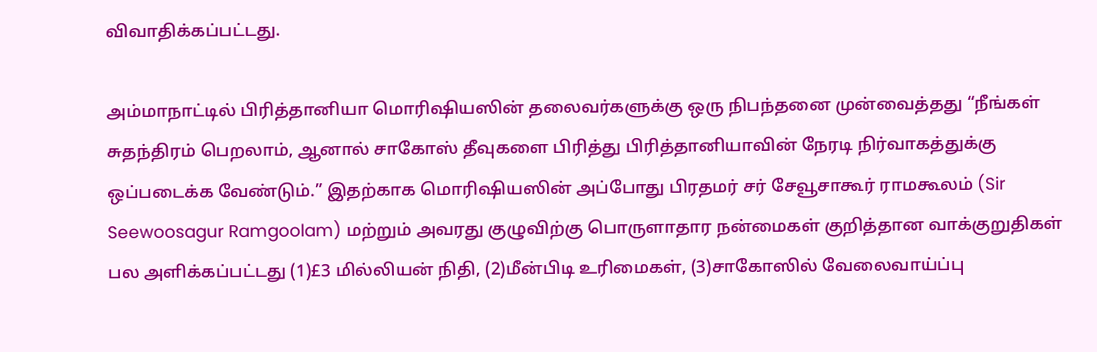விவாதிக்கப்பட்டது.

அம்மாநாட்டில் பிரித்தானியா மொரிஷியஸின் தலைவர்களுக்கு ஒரு நிபந்தனை முன்வைத்தது “நீங்கள் சுதந்திரம் பெறலாம், ஆனால் சாகோஸ் தீவுகளை பிரித்து பிரித்தானியாவின் நேரடி நிர்வாகத்துக்கு ஒப்படைக்க வேண்டும்.” இதற்காக மொரிஷியஸின் அப்போது பிரதமர் சர் சேவூசாகூர் ராமகூலம் (Sir Seewoosagur Ramgoolam) மற்றும் அவரது குழுவிற்கு பொருளாதார நன்மைகள் குறித்தான வாக்குறுதிகள் பல அளிக்கப்பட்டது (1)£3 மில்லியன் நிதி, (2)மீன்பிடி உரிமைகள், (3)சாகோஸில் வேலைவாய்ப்பு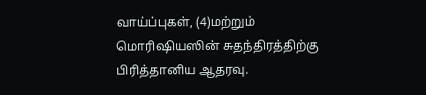வாய்ப்புகள், (4)மற்றும் மொரிஷியஸின் சுதந்திரத்திற்கு பிரித்தானிய ஆதரவு.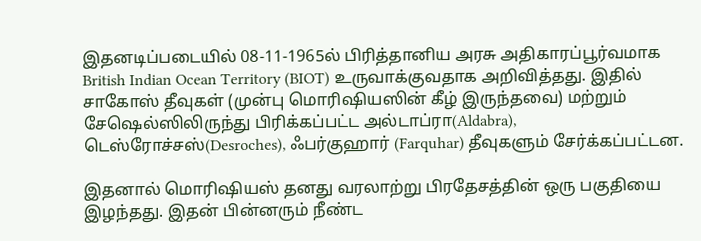இதனடிப்படையில் 08-11-1965ல் பிரித்தானிய அரசு அதிகாரப்பூர்வமாக British Indian Ocean Territory (BIOT) உருவாக்குவதாக அறிவித்தது. இதில் சாகோஸ் தீவுகள் (முன்பு மொரிஷியஸின் கீழ் இருந்தவை) மற்றும் சேஷெல்ஸிலிருந்து பிரிக்கப்பட்ட அல்டாப்ரா(Aldabra), டெஸ்ரோச்சஸ்(Desroches), ஃபர்குஹார் (Farquhar) தீவுகளும் சேர்க்கப்பட்டன.

இதனால் மொரிஷியஸ் தனது வரலாற்று பிரதேசத்தின் ஒரு பகுதியை இழந்தது. இதன் பின்னரும் நீண்ட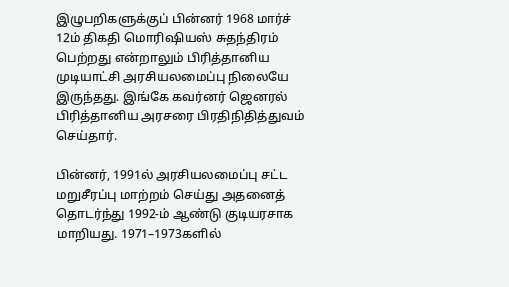இழுபறிகளுக்குப் பின்னர் 1968 மார்ச் 12ம் திகதி மொரிஷியஸ் சுதந்திரம் பெற்றது என்றாலும் பிரித்தானிய முடியாட்சி அரசியலமைப்பு நிலையே இருந்தது. இங்கே கவர்னர் ஜெனரல் பிரித்தானிய அரசரை பிரதிநிதித்துவம் செய்தார்.

பின்னர், 1991ல் அரசியலமைப்பு சட்ட மறுசீரப்பு மாற்றம் செய்து அதனைத் தொடர்ந்து 1992-ம் ஆண்டு குடியரசாக மாறியது. 1971–1973களில்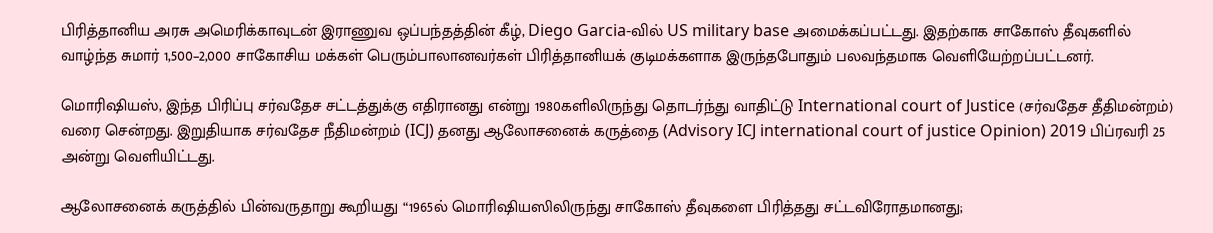பிரித்தானிய அரசு அமெரிக்காவுடன் இராணுவ ஒப்பந்தத்தின் கீழ், Diego Garcia-வில் US military base அமைக்கப்பட்டது. இதற்காக சாகோஸ் தீவுகளில் வாழ்ந்த சுமார் 1,500–2,000 சாகோசிய மக்கள் பெரும்பாலானவர்கள் பிரித்தானியக் குடிமக்களாக இருந்தபோதும் பலவந்தமாக வெளியேற்றப்பட்டனர்.

மொரிஷியஸ், இந்த பிரிப்பு சர்வதேச சட்டத்துக்கு எதிரானது என்று 1980களிலிருந்து தொடர்ந்து வாதிட்டு International court of Justice (சர்வதேச தீதிமன்றம்) வரை சென்றது. இறுதியாக சர்வதேச நீதிமன்றம் (ICJ) தனது ஆலோசனைக் கருத்தை (Advisory ICJ international court of justice Opinion) 2019 பிப்ரவரி 25 அன்று வெளியிட்டது.

ஆலோசனைக் கருத்தில் பின்வருதாறு கூறியது “1965ல் மொரிஷியஸிலிருந்து சாகோஸ் தீவுகளை பிரித்தது சட்டவிரோதமானது;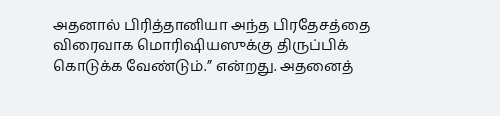அதனால் பிரித்தானியா அந்த பிரதேசத்தை விரைவாக மொரிஷியஸுக்கு திருப்பிக் கொடுக்க வேண்டும்.” என்றது. அதனைத்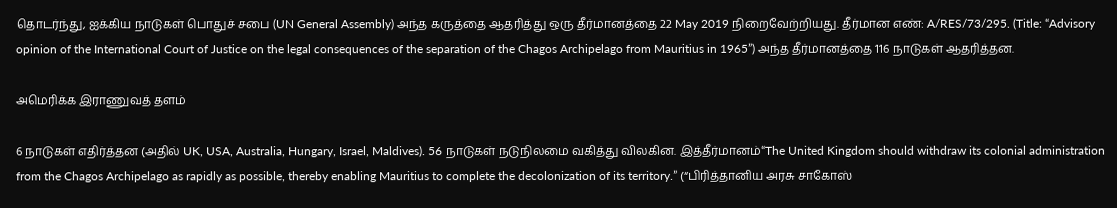தொடர்ந்து, ஐக்கிய நாடுகள் பொதுச் சபை (UN General Assembly) அந்த கருத்தை ஆதரித்து ஒரு தீர்மானத்தை 22 May 2019 நிறைவேற்றியது. தீர்மான எண்: A/RES/73/295. (Title: “Advisory opinion of the International Court of Justice on the legal consequences of the separation of the Chagos Archipelago from Mauritius in 1965”) அந்த தீர்மானத்தை 116 நாடுகள் ஆதரித்தன.

அமெரிக்க இராணுவத் தளம்

6 நாடுகள் எதிர்த்தன (அதில் UK, USA, Australia, Hungary, Israel, Maldives). 56 நாடுகள் நடுநிலமை வகித்து விலகின. இத்தீர்மானம்“The United Kingdom should withdraw its colonial administration from the Chagos Archipelago as rapidly as possible, thereby enabling Mauritius to complete the decolonization of its territory.” (“பிரித்தானிய அரசு சாகோஸ்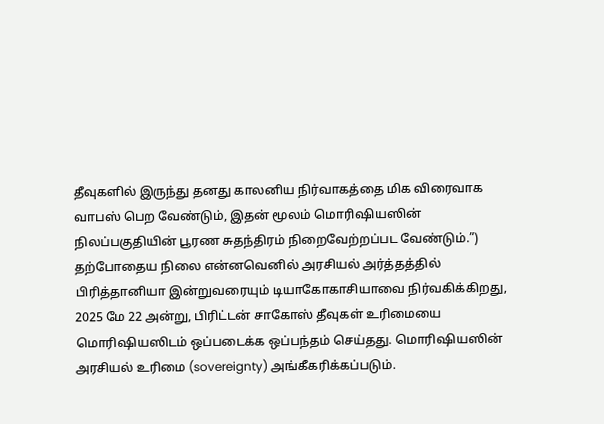தீவுகளில் இருந்து தனது காலனிய நிர்வாகத்தை மிக விரைவாக வாபஸ் பெற வேண்டும், இதன் மூலம் மொரிஷியஸின் நிலப்பகுதியின் பூரண சுதந்திரம் நிறைவேற்றப்பட வேண்டும்.”) தற்போதைய நிலை என்னவெனில் அரசியல் அர்த்தத்தில் பிரித்தானியா இன்றுவரையும் டியாகோகாசியாவை நிர்வகிக்கிறது, 2025 மே 22 அன்று, பிரிட்டன் சாகோஸ் தீவுகள் உரிமையை மொரிஷியஸிடம் ஒப்படைக்க ஒப்பந்தம் செய்தது. மொரிஷியஸின் அரசியல் உரிமை (sovereignty) அங்கீகரிக்கப்படும்.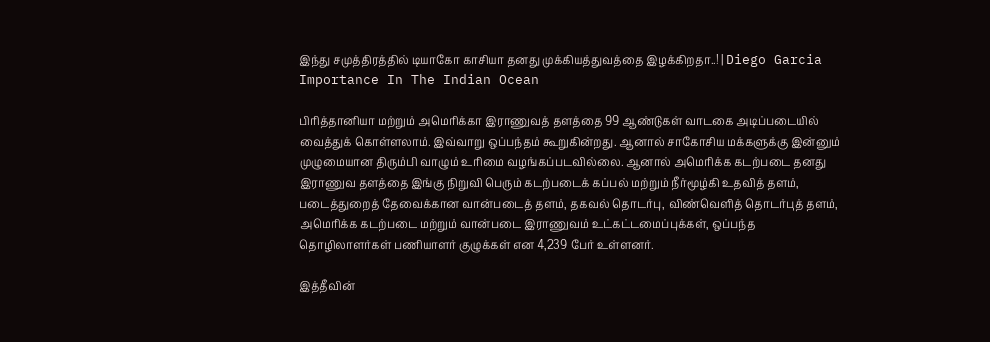இந்து சமுத்திரத்தில் டியாகோ காசியா தனது முக்கியத்துவத்தை இழக்கிறதா..! | Diego Garcia Importance In The Indian Ocean

பிரித்தானியா மற்றும் அமெரிக்கா இராணுவத் தளத்தை 99 ஆண்டுகள் வாடகை அடிப்படையில் வைத்துக் கொள்ளலாம். இவ்வாறு ஒப்பந்தம் கூறுகின்றது. ஆனால் சாகோசிய மக்களுக்கு இன்னும் முழுமையான திரும்பி வாழும் உரிமை வழங்கப்படவில்லை. ஆனால் அமெரிக்க கடற்படை தனது இராணுவ தளத்தை இங்கு நிறுவி பெரும் கடற்படைக் கப்பல் மற்றும் நீர்மூழ்கி உதவித் தளம், படைத்துறைத் தேவைக்கான வான்படைத் தளம், தகவல் தொடர்பு, விண்வெளித் தொடர்புத் தளம், அமெரிக்க கடற்படை மற்றும் வான்படை இராணுவம் உட்கட்டமைப்புக்கள், ஒப்பந்த தொழிலாளர்கள் பணியாளர் குழுக்கள் என 4,239 பேர் உள்ளனர்.

இத்தீவின்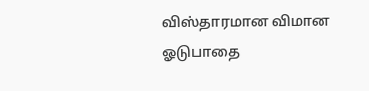விஸ்தாரமான விமான ஓடுபாதை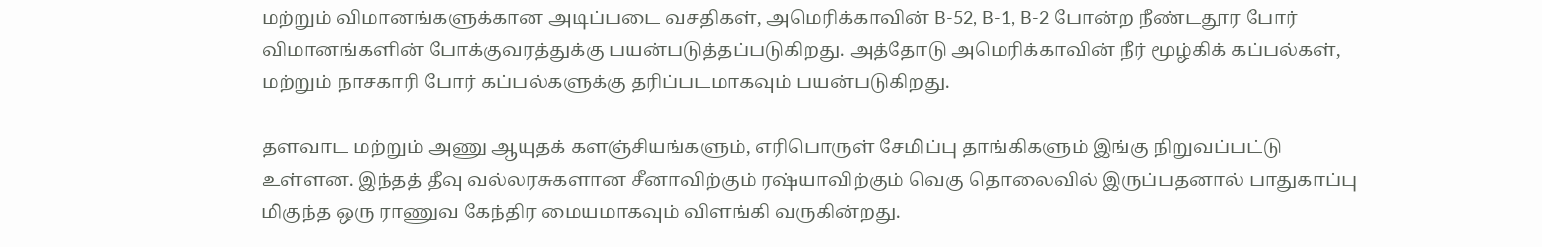மற்றும் விமானங்களுக்கான அடிப்படை வசதிகள், அமெரிக்காவின் B-52, B-1, B-2 போன்ற நீண்டதூர போர் விமானங்களின் போக்குவரத்துக்கு பயன்படுத்தப்படுகிறது. அத்தோடு அமெரிக்காவின் நீர் மூழ்கிக் கப்பல்கள், மற்றும் நாசகாரி போர் கப்பல்களுக்கு தரிப்படமாகவும் பயன்படுகிறது.

தளவாட மற்றும் அணு ஆயுதக் களஞ்சியங்களும், எரிபொருள் சேமிப்பு தாங்கிகளும் இங்கு நிறுவப்பட்டு உள்ளன. இந்தத் தீவு வல்லரசுகளான சீனாவிற்கும் ரஷ்யாவிற்கும் வெகு தொலைவில் இருப்பதனால் பாதுகாப்பு மிகுந்த ஒரு ராணுவ கேந்திர மையமாகவும் விளங்கி வருகின்றது.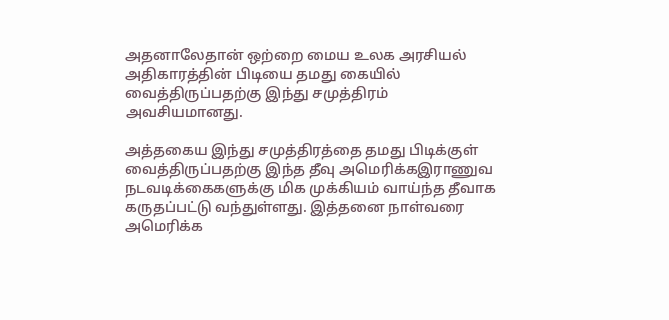அதனாலேதான் ஒற்றை மைய உலக அரசியல் அதிகாரத்தின் பிடியை தமது கையில் வைத்திருப்பதற்கு இந்து சமுத்திரம் அவசியமானது.

அத்தகைய இந்து சமுத்திரத்தை தமது பிடிக்குள் வைத்திருப்பதற்கு இந்த தீவு அமெரிக்கஇராணுவ நடவடிக்கைகளுக்கு மிக முக்கியம் வாய்ந்த தீவாக கருதப்பட்டு வந்துள்ளது. இத்தனை நாள்வரை அமெரிக்க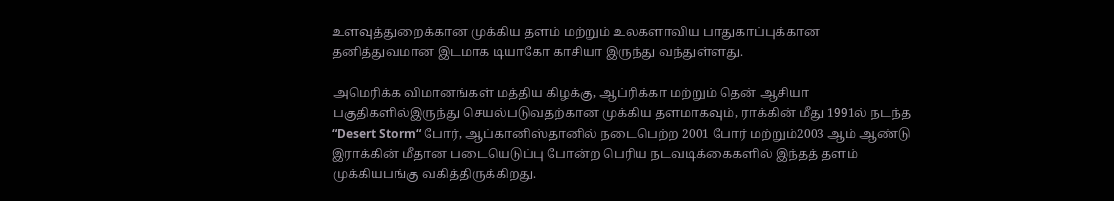உளவுத்துறைக்கான முக்கிய தளம் மற்றும் உலகளாவிய பாதுகாப்புக்கான தனித்துவமான இடமாக டியாகோ காசியா இருந்து வந்துள்ளது.

அமெரிக்க விமானங்கள் மத்திய கிழக்கு, ஆப்ரிக்கா மற்றும் தென் ஆசியா பகுதிகளில்இருந்து செயல்படுவதற்கான முக்கிய தளமாகவும், ராக்கின் மீது 1991ல் நடந்த “Desert Storm“ போர், ஆப்கானிஸ்தானில் நடைபெற்ற 2001 போர் மற்றும்2003 ஆம் ஆண்டு இராக்கின் மீதான படையெடுப்பு போன்ற பெரிய நடவடிக்கைகளில் இந்தத் தளம் முக்கியபங்கு வகித்திருக்கிறது.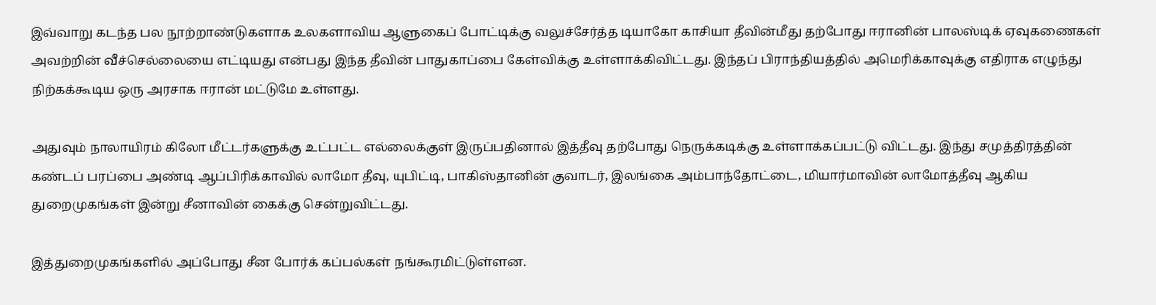இவ்வாறு கடந்த பல நூற்றாண்டுகளாக உலகளாவிய ஆளுகைப் போட்டிக்கு வலுச்சேர்த்த டியாகோ காசியா தீவின்மீது தற்போது ஈரானின் பாலஸ்டிக் ஏவுகணைகள் அவற்றின் வீச்செல்லையை எட்டியது என்பது இந்த தீவின் பாதுகாப்பை கேள்விக்கு உள்ளாக்கிவிட்டது. இந்தப் பிராந்தியத்தில் அமெரிக்காவுக்கு எதிராக எழுந்து நிற்கக்கூடிய ஒரு அரசாக ஈரான் மட்டுமே உள்ளது.

அதுவும் நாலாயிரம் கிலோ மீட்டர்களுக்கு உட்பட்ட எல்லைக்குள் இருப்பதினால் இத்தீவு தற்போது நெருக்கடிக்கு உள்ளாக்கப்பட்டு விட்டது. இந்து சமுத்திரத்தின் கண்டப் பரப்பை அண்டி ஆப்பிரிக்காவில் லாமோ தீவு, யுபிட்டி, பாகிஸ்தானின் குவாடர், இலங்கை அம்பாந்தோட்டை, மியார்மாவின் லாமோத்தீவு ஆகிய துறைமுகங்கள் இன்று சீனாவின் கைக்கு சென்றுவிட்டது.

இத்துறைமுகங்களில் அப்போது சீன போர்க் கப்பல்கள் நங்கூரமிட்டுள்ளன.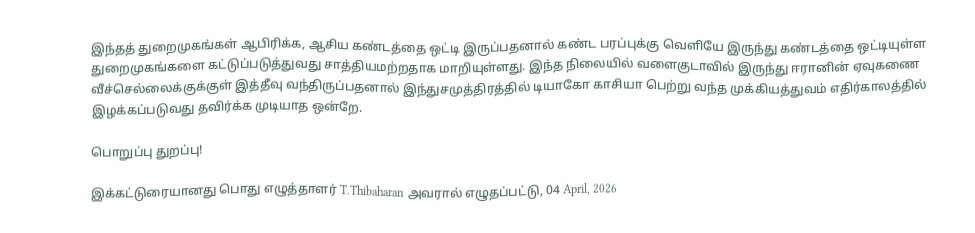இந்தத் துறைமுகங்கள் ஆபிரிக்க, ஆசிய கண்டத்தை ஒட்டி இருப்பதனால் கண்ட பரப்புக்கு வெளியே இருந்து கண்டத்தை ஒட்டியுள்ள துறைமுகங்களை கட்டுப்படுத்துவது சாத்தியமற்றதாக மாறியுள்ளது. இந்த நிலையில் வளைகுடாவில் இருந்து ஈரானின் ஏவுகணை வீச்செல்லைக்குக்குள் இத்தீவு வந்திருப்பதனால் இந்துசமுத்திரத்தில் டியாகோ காசியா பெற்று வந்த முக்கியத்துவம் எதிர்காலத்தில் இழக்கப்படுவது தவிர்க்க முடியாத ஒன்றே.

பொறுப்பு துறப்பு!

இக்கட்டுரையானது பொது எழுத்தாளர் T.Thibaharan அவரால் எழுதப்பட்டு, 04 April, 2026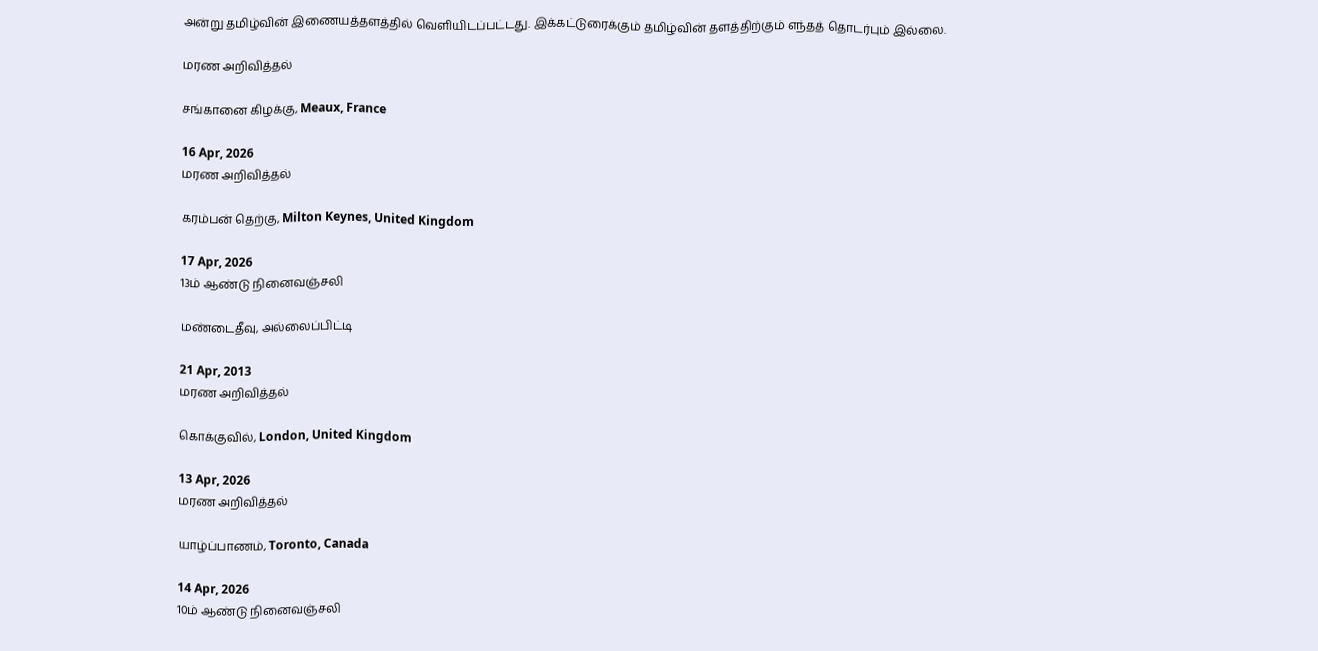அன்று தமிழ்வின் இணையத்தளத்தில் வெளியிடப்பட்டது. இக்கட்டுரைக்கும் தமிழ்வின் தளத்திற்கும் எந்தத் தொடர்பும் இல்லை.

மரண அறிவித்தல்

சங்கானை கிழக்கு, Meaux, France

16 Apr, 2026
மரண அறிவித்தல்

கரம்பன் தெற்கு, Milton Keynes, United Kingdom

17 Apr, 2026
13ம் ஆண்டு நினைவஞ்சலி

மண்டைதீவு, அல்லைப்பிட்டி

21 Apr, 2013
மரண அறிவித்தல்

கொக்குவில், London, United Kingdom

13 Apr, 2026
மரண அறிவித்தல்

யாழ்ப்பாணம், Toronto, Canada

14 Apr, 2026
10ம் ஆண்டு நினைவஞ்சலி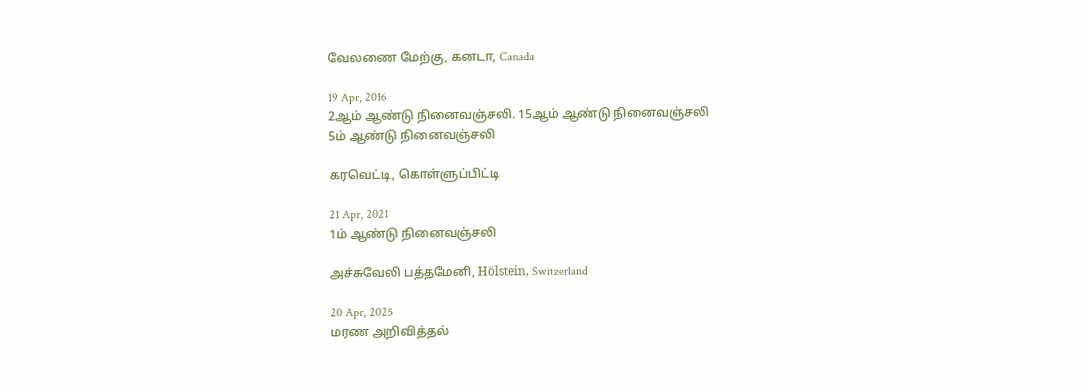வேலணை மேற்கு, கனடா, Canada

19 Apr, 2016
2ஆம் ஆண்டு நினைவஞ்சலி. 15ஆம் ஆண்டு நினைவஞ்சலி
5ம் ஆண்டு நினைவஞ்சலி

கரவெட்டி, கொள்ளுப்பிட்டி

21 Apr, 2021
1ம் ஆண்டு நினைவஞ்சலி

அச்சுவேலி பத்தமேனி, Hölstein, Switzerland

20 Apr, 2025
மரண அறிவித்தல்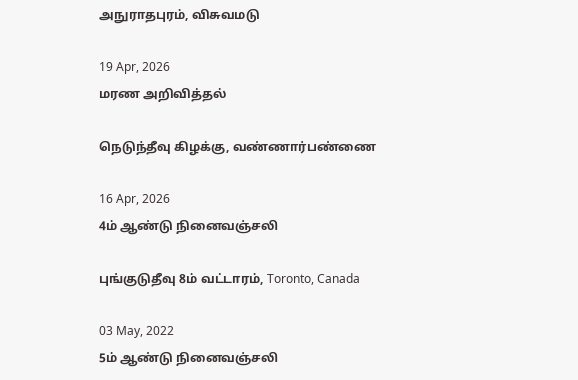அநுராதபுரம், விசுவமடு

19 Apr, 2026
மரண அறிவித்தல்

நெடுந்தீவு கிழக்கு, வண்ணார்பண்ணை

16 Apr, 2026
4ம் ஆண்டு நினைவஞ்சலி

புங்குடுதீவு 8ம் வட்டாரம், Toronto, Canada

03 May, 2022
5ம் ஆண்டு நினைவஞ்சலி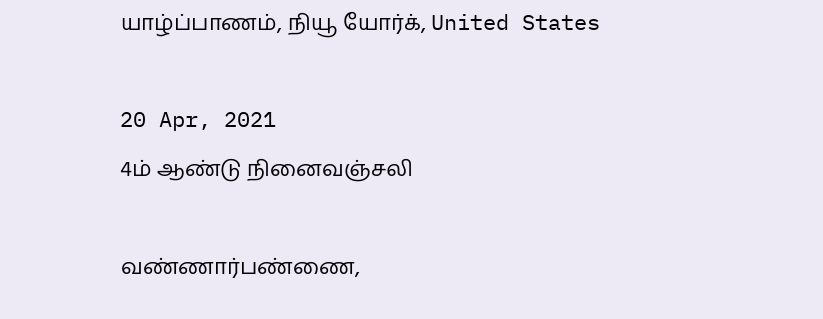யாழ்ப்பாணம், நியூ யோர்க், United States

20 Apr, 2021
4ம் ஆண்டு நினைவஞ்சலி

வண்ணார்பண்ணை,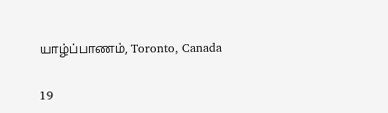யாழ்ப்பாணம், Toronto, Canada

19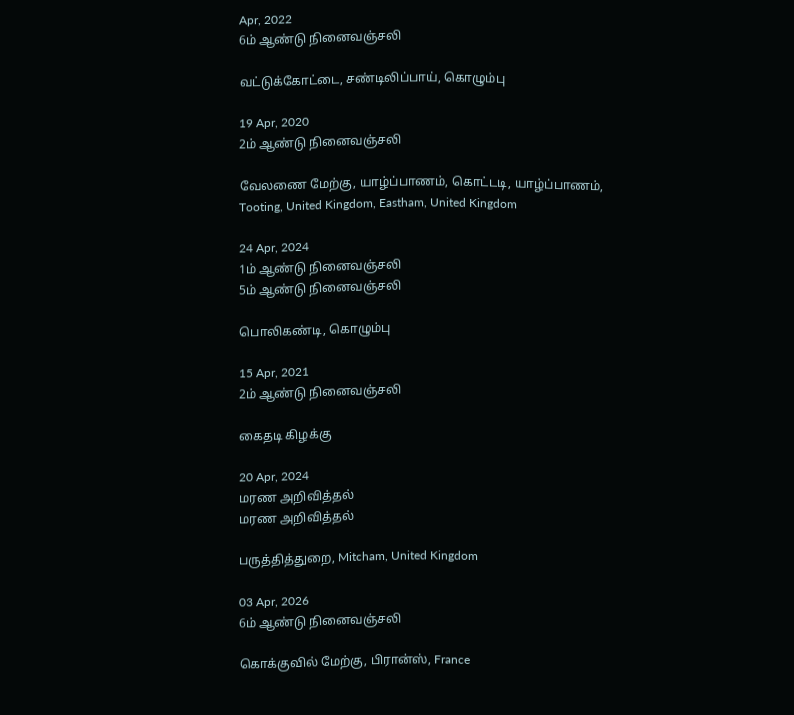Apr, 2022
6ம் ஆண்டு நினைவஞ்சலி

வட்டுக்கோட்டை, சண்டிலிப்பாய், கொழும்பு

19 Apr, 2020
2ம் ஆண்டு நினைவஞ்சலி

வேலணை மேற்கு, யாழ்ப்பாணம், கொட்டடி, யாழ்ப்பாணம், Tooting, United Kingdom, Eastham, United Kingdom

24 Apr, 2024
1ம் ஆண்டு நினைவஞ்சலி
5ம் ஆண்டு நினைவஞ்சலி

பொலிகண்டி, கொழும்பு

15 Apr, 2021
2ம் ஆண்டு நினைவஞ்சலி

கைதடி கிழக்கு

20 Apr, 2024
மரண அறிவித்தல்
மரண அறிவித்தல்

பருத்தித்துறை, Mitcham, United Kingdom

03 Apr, 2026
6ம் ஆண்டு நினைவஞ்சலி

கொக்குவில் மேற்கு, பிரான்ஸ், France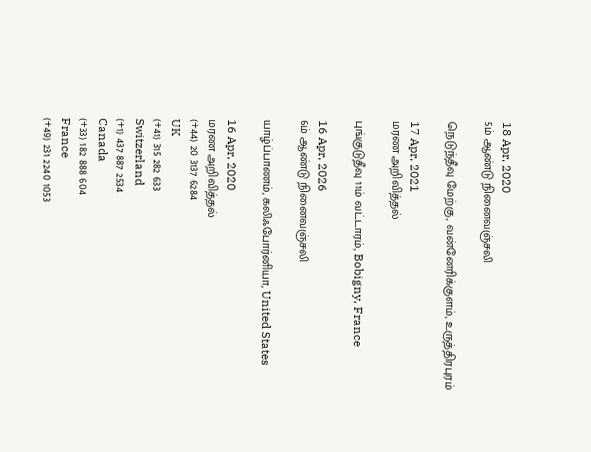18 Apr, 2020
5ம் ஆண்டு நினைவஞ்சலி

நெடுந்தீவு மேற்கு, வன்னேரிக்குளம், உருத்திரபுரம்

17 Apr, 2021
மரண அறிவித்தல்

புங்குடுதீவு 11ம் வட்டாரம், Bobigny, France

16 Apr, 2026
6ம் ஆண்டு நினைவஞ்சலி

யாழ்ப்பாணம், கலிஃபோர்னியா, United States

16 Apr, 2020
மரண அறிவித்தல்
(+44) 20 3137 6284
UK
(+41) 315 282 633
Switzerland
(+1) 437 887 2534
Canada
(+33) 182 888 604
France
(+49) 231 2240 1053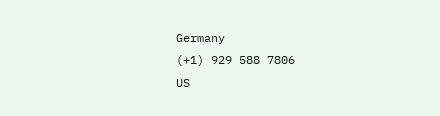Germany
(+1) 929 588 7806
US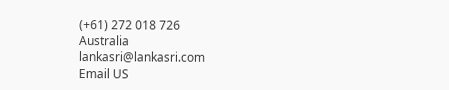(+61) 272 018 726
Australia
lankasri@lankasri.com
Email US